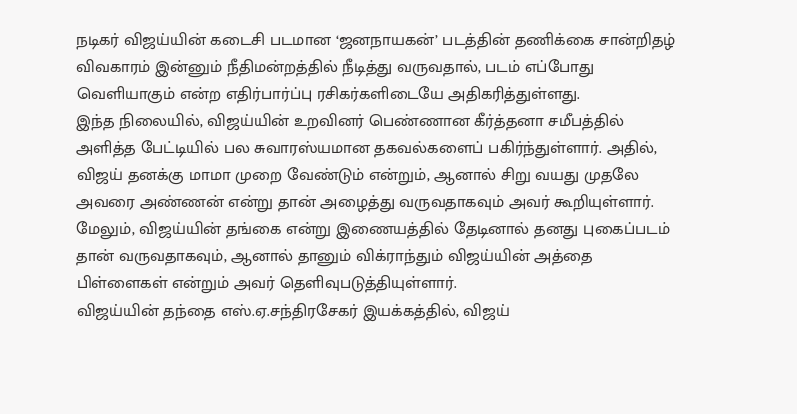நடிகர் விஜய்யின் கடைசி படமான ‘ஜனநாயகன்’ படத்தின் தணிக்கை சான்றிதழ் விவகாரம் இன்னும் நீதிமன்றத்தில் நீடித்து வருவதால், படம் எப்போது வெளியாகும் என்ற எதிர்பார்ப்பு ரசிகர்களிடையே அதிகரித்துள்ளது.
இந்த நிலையில், விஜய்யின் உறவினர் பெண்ணான கீர்த்தனா சமீபத்தில் அளித்த பேட்டியில் பல சுவாரஸ்யமான தகவல்களைப் பகிர்ந்துள்ளார். அதில், விஜய் தனக்கு மாமா முறை வேண்டும் என்றும், ஆனால் சிறு வயது முதலே அவரை அண்ணன் என்று தான் அழைத்து வருவதாகவும் அவர் கூறியுள்ளார்.
மேலும், விஜய்யின் தங்கை என்று இணையத்தில் தேடினால் தனது புகைப்படம் தான் வருவதாகவும், ஆனால் தானும் விக்ராந்தும் விஜய்யின் அத்தை பிள்ளைகள் என்றும் அவர் தெளிவுபடுத்தியுள்ளார்.
விஜய்யின் தந்தை எஸ்.ஏ.சந்திரசேகர் இயக்கத்தில், விஜய்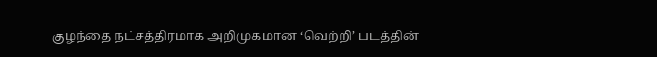குழந்தை நட்சத்திரமாக அறிமுகமான ‘வெற்றி’ படத்தின்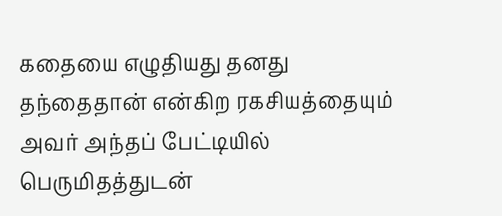கதையை எழுதியது தனது தந்தைதான் என்கிற ரகசியத்தையும் அவர் அந்தப் பேட்டியில் பெருமிதத்துடன்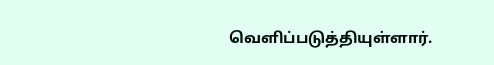வெளிப்படுத்தியுள்ளார்.